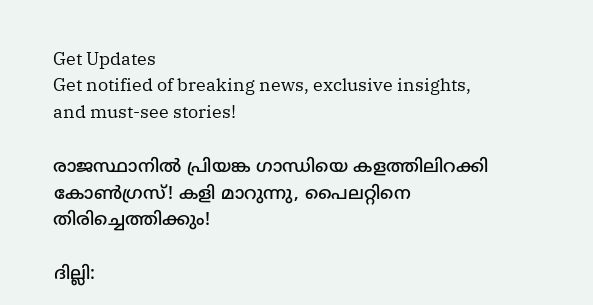Get Updates
Get notified of breaking news, exclusive insights, and must-see stories!

രാജസ്ഥാനിൽ പ്രിയങ്ക ഗാന്ധിയെ കളത്തിലിറക്കി കോൺഗ്രസ്! കളി മാറുന്നു, പൈലറ്റിനെ തിരിച്ചെത്തിക്കും!

ദില്ലി: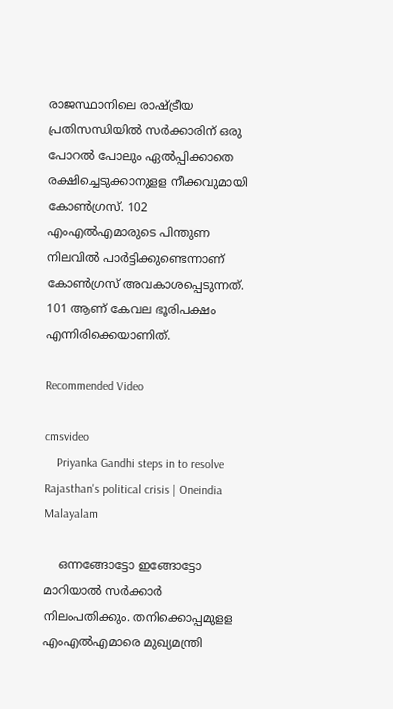രാജസ്ഥാനിലെ രാഷ്ട്രീയ പ്രതിസന്ധിയില്‍ സര്‍ക്കാരിന് ഒരു പോറല്‍ പോലും ഏല്‍പ്പിക്കാതെ രക്ഷിച്ചെടുക്കാനുളള നീക്കവുമായി കോണ്‍ഗ്രസ്. 102 എംഎല്‍എമാരുടെ പിന്തുണ നിലവില്‍ പാര്‍ട്ടിക്കുണ്ടെന്നാണ് കോണ്‍ഗ്രസ് അവകാശപ്പെടുന്നത്. 101 ആണ് കേവല ഭൂരിപക്ഷം എന്നിരിക്കെയാണിത്.

Recommended Video

cmsvideo
    Priyanka Gandhi steps in to resolve Rajasthan's political crisis | Oneindia Malayalam

    ഒന്നങ്ങോട്ടോ ഇങ്ങോട്ടോ മാറിയാല്‍ സര്‍ക്കാര്‍ നിലംപതിക്കും. തനിക്കൊപ്പമുളള എംഎല്‍എമാരെ മുഖ്യമന്ത്രി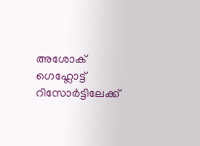അശോക് ഗെഹ്ലോട്ട് റിസോര്‍ട്ടിലേക്ക്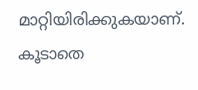മാറ്റിയിരിക്കുകയാണ്. കൂടാതെ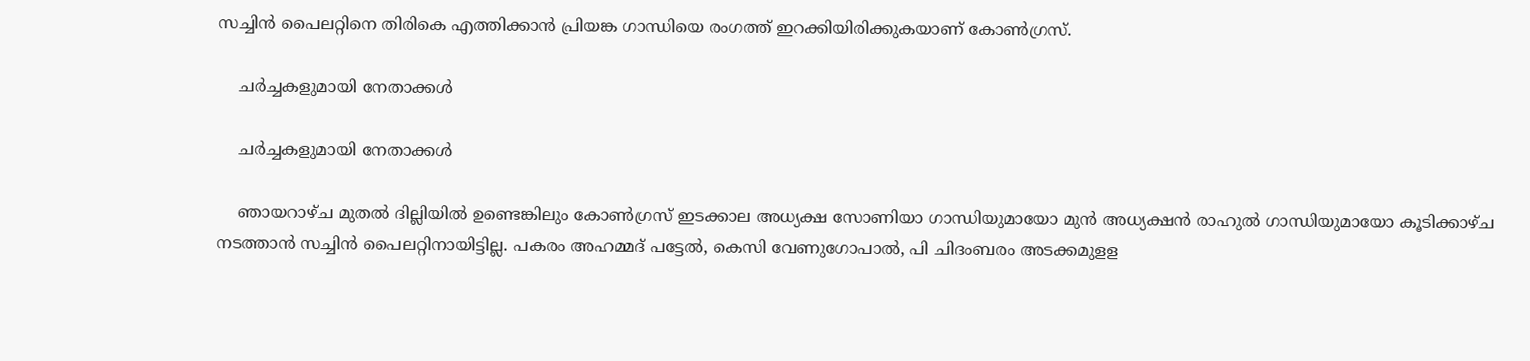സച്ചിന്‍ പൈലറ്റിനെ തിരികെ എത്തിക്കാന്‍ പ്രിയങ്ക ഗാന്ധിയെ രംഗത്ത് ഇറക്കിയിരിക്കുകയാണ് കോണ്‍ഗ്രസ്.

    ചർച്ചകളുമായി നേതാക്കൾ

    ചർച്ചകളുമായി നേതാക്കൾ

    ഞായറാഴ്ച മുതല്‍ ദില്ലിയില്‍ ഉണ്ടെങ്കിലും കോണ്‍ഗ്രസ് ഇടക്കാല അധ്യക്ഷ സോണിയാ ഗാന്ധിയുമായോ മുന്‍ അധ്യക്ഷന്‍ രാഹുല്‍ ഗാന്ധിയുമായോ കൂടിക്കാഴ്ച നടത്താന്‍ സച്ചിന്‍ പൈലറ്റിനായിട്ടില്ല. പകരം അഹമ്മദ് പട്ടേല്‍, കെസി വേണുഗോപാല്‍, പി ചിദംബരം അടക്കമുളള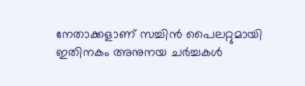നേതാക്കളാണ് സച്ചിന്‍ പൈലറ്റുമായി ഇതിനകം അനുനയ ചര്‍ച്ചകള്‍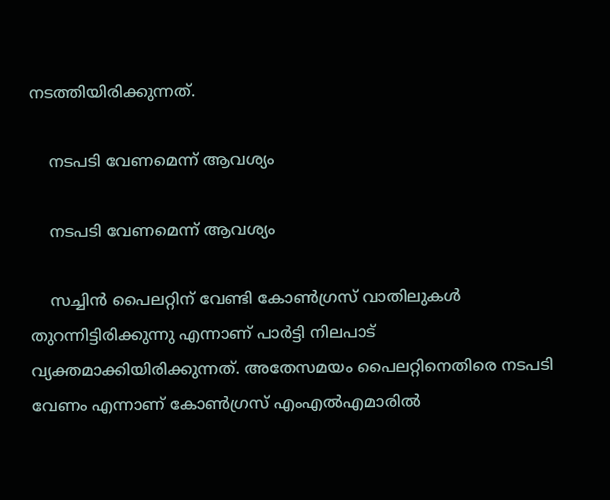നടത്തിയിരിക്കുന്നത്.

    നടപടി വേണമെന്ന് ആവശ്യം

    നടപടി വേണമെന്ന് ആവശ്യം

    സച്ചിന്‍ പൈലറ്റിന് വേണ്ടി കോണ്‍ഗ്രസ് വാതിലുകള്‍ തുറന്നിട്ടിരിക്കുന്നു എന്നാണ് പാര്‍ട്ടി നിലപാട് വ്യക്തമാക്കിയിരിക്കുന്നത്. അതേസമയം പൈലറ്റിനെതിരെ നടപടി വേണം എന്നാണ് കോണ്‍ഗ്രസ് എംഎല്‍എമാരില്‍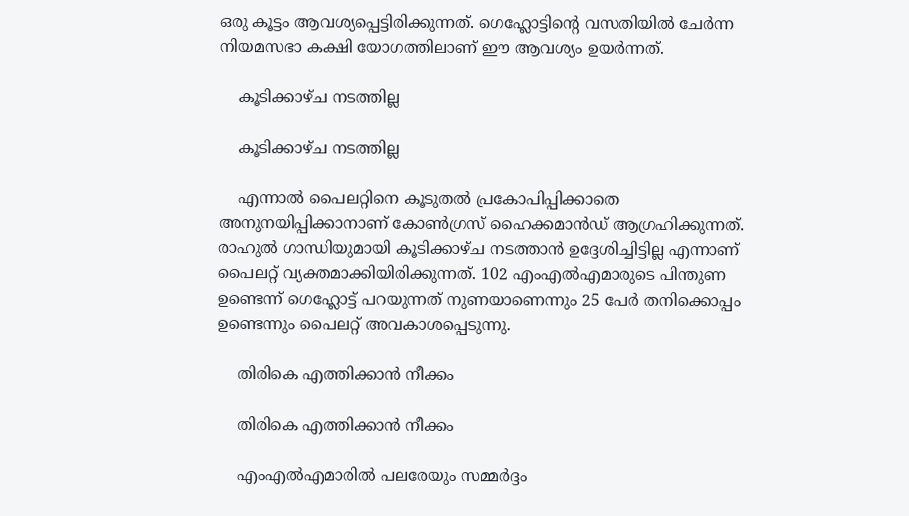ഒരു കൂട്ടം ആവശ്യപ്പെട്ടിരിക്കുന്നത്. ഗെഹ്ലോട്ടിന്റെ വസതിയില്‍ ചേര്‍ന്ന നിയമസഭാ കക്ഷി യോഗത്തിലാണ് ഈ ആവശ്യം ഉയര്‍ന്നത്.

    കൂടിക്കാഴ്ച നടത്തില്ല

    കൂടിക്കാഴ്ച നടത്തില്ല

    എന്നാല്‍ പൈലറ്റിനെ കൂടുതല്‍ പ്രകോപിപ്പിക്കാതെ അനുനയിപ്പിക്കാനാണ് കോണ്‍ഗ്രസ് ഹൈക്കമാന്‍ഡ് ആഗ്രഹിക്കുന്നത്. രാഹുല്‍ ഗാന്ധിയുമായി കൂടിക്കാഴ്ച നടത്താന്‍ ഉദ്ദേശിച്ചിട്ടില്ല എന്നാണ് പൈലറ്റ് വ്യക്തമാക്കിയിരിക്കുന്നത്. 102 എംഎല്‍എമാരുടെ പിന്തുണ ഉണ്ടെന്ന് ഗെഹ്ലോട്ട് പറയുന്നത് നുണയാണെന്നും 25 പേര്‍ തനിക്കൊപ്പം ഉണ്ടെന്നും പൈലറ്റ് അവകാശപ്പെടുന്നു.

    തിരികെ എത്തിക്കാൻ നീക്കം

    തിരികെ എത്തിക്കാൻ നീക്കം

    എംഎല്‍എമാരില്‍ പലരേയും സമ്മര്‍ദ്ദം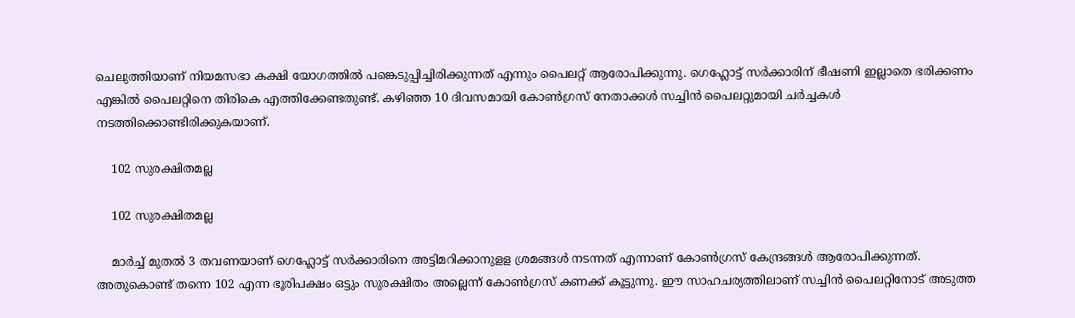ചെലുത്തിയാണ് നിയമസഭാ കക്ഷി യോഗത്തില്‍ പങ്കെടുപ്പിച്ചിരിക്കുന്നത് എന്നും പൈലറ്റ് ആരോപിക്കുന്നു. ഗെഹ്ലോട്ട് സര്‍ക്കാരിന് ഭീഷണി ഇല്ലാതെ ഭരിക്കണം എങ്കില്‍ പൈലറ്റിനെ തിരികെ എത്തിക്കേണ്ടതുണ്ട്. കഴിഞ്ഞ 10 ദിവസമായി കോണ്‍ഗ്രസ് നേതാക്കള്‍ സച്ചിന്‍ പൈലറ്റുമായി ചര്‍ച്ചകള്‍ നടത്തിക്കൊണ്ടിരിക്കുകയാണ്.

    102 സുരക്ഷിതമല്ല

    102 സുരക്ഷിതമല്ല

    മാര്‍ച്ച് മുതല്‍ 3 തവണയാണ് ഗെഹ്ലോട്ട് സര്‍ക്കാരിനെ അട്ടിമറിക്കാനുളള ശ്രമങ്ങള്‍ നടന്നത് എന്നാണ് കോണ്‍ഗ്രസ് കേന്ദ്രങ്ങള്‍ ആരോപിക്കുന്നത്. അതുകൊണ്ട് തന്നെ 102 എന്ന ഭൂരിപക്ഷം ഒട്ടും സുരക്ഷിതം അല്ലെന്ന് കോണ്‍ഗ്രസ് കണക്ക് കൂട്ടുന്നു. ഈ സാഹചര്യത്തിലാണ് സച്ചിന്‍ പൈലറ്റിനോട് അടുത്ത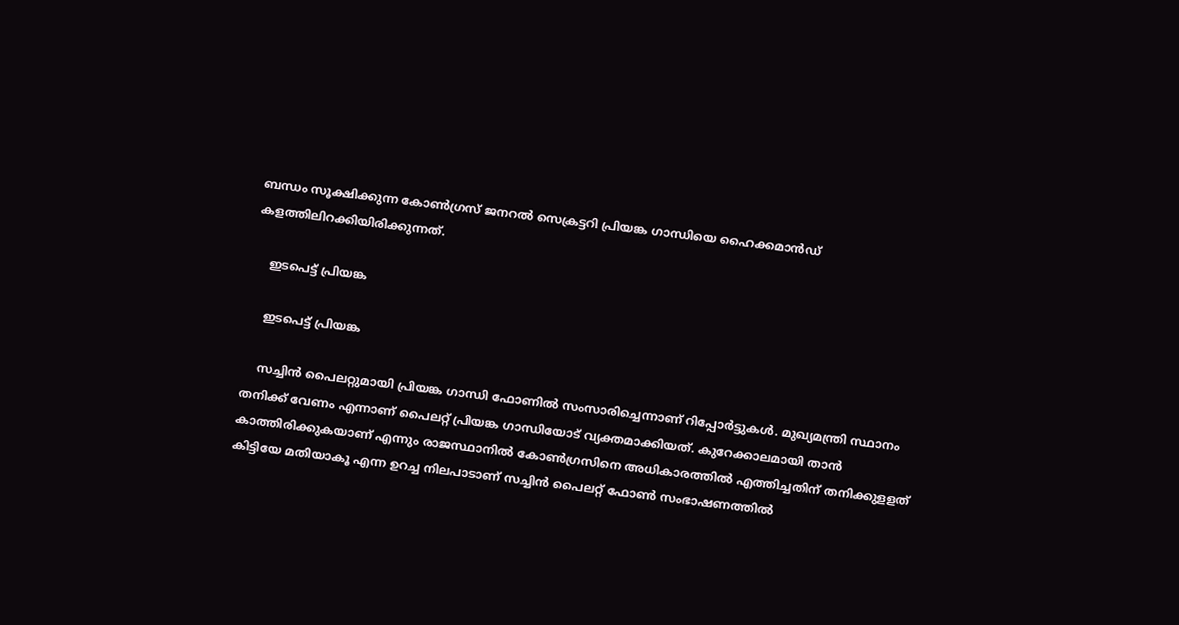ബന്ധം സൂക്ഷിക്കുന്ന കോണ്‍ഗ്രസ് ജനറല്‍ സെക്രട്ടറി പ്രിയങ്ക ഗാന്ധിയെ ഹൈക്കമാന്‍ഡ് കളത്തിലിറക്കിയിരിക്കുന്നത്.

    ഇടപെട്ട് പ്രിയങ്ക

    ഇടപെട്ട് പ്രിയങ്ക

    സച്ചിന്‍ പൈലറ്റുമായി പ്രിയങ്ക ഗാന്ധി ഫോണില്‍ സംസാരിച്ചെന്നാണ് റിപ്പോര്‍ട്ടുകള്‍. മുഖ്യമന്ത്രി സ്ഥാനം തനിക്ക് വേണം എന്നാണ് പൈലറ്റ് പ്രിയങ്ക ഗാന്ധിയോട് വ്യക്തമാക്കിയത്. കുറേക്കാലമായി താന്‍ കാത്തിരിക്കുകയാണ് എന്നും രാജസ്ഥാനില്‍ കോണ്‍ഗ്രസിനെ അധികാരത്തില്‍ എത്തിച്ചതിന് തനിക്കുളളത് കിട്ടിയേ മതിയാകൂ എന്ന ഉറച്ച നിലപാടാണ് സച്ചിന്‍ പൈലറ്റ് ഫോണ്‍ സംഭാഷണത്തില്‍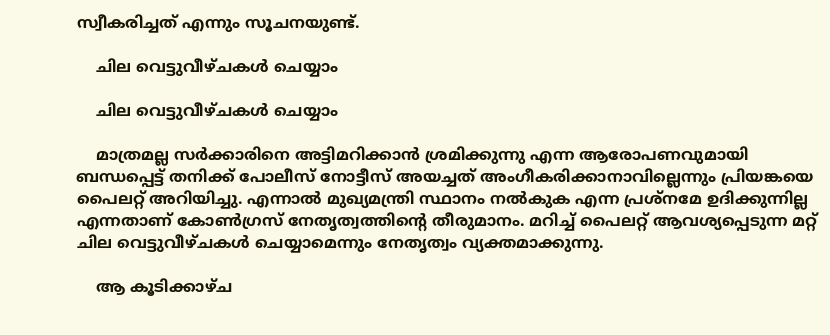സ്വീകരിച്ചത് എന്നും സൂചനയുണ്ട്.

    ചില വെട്ടുവീഴ്ചകള്‍ ചെയ്യാം

    ചില വെട്ടുവീഴ്ചകള്‍ ചെയ്യാം

    മാത്രമല്ല സര്‍ക്കാരിനെ അട്ടിമറിക്കാന്‍ ശ്രമിക്കുന്നു എന്ന ആരോപണവുമായി ബന്ധപ്പെട്ട് തനിക്ക് പോലീസ് നോട്ടീസ് അയച്ചത് അംഗീകരിക്കാനാവില്ലെന്നും പ്രിയങ്കയെ പൈലറ്റ് അറിയിച്ചു. എന്നാല്‍ മുഖ്യമന്ത്രി സ്ഥാനം നല്‍കുക എന്ന പ്രശ്‌നമേ ഉദിക്കുന്നില്ല എന്നതാണ് കോണ്‍ഗ്രസ് നേതൃത്വത്തിന്റെ തീരുമാനം. മറിച്ച് പൈലറ്റ് ആവശ്യപ്പെടുന്ന മറ്റ് ചില വെട്ടുവീഴ്ചകള്‍ ചെയ്യാമെന്നും നേതൃത്വം വ്യക്തമാക്കുന്നു.

    ആ കൂടിക്കാഴ്ച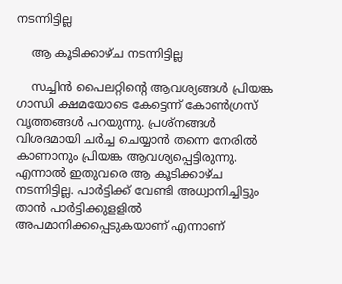നടന്നിട്ടില്ല

    ആ കൂടിക്കാഴ്ച നടന്നിട്ടില്ല

    സച്ചിന്‍ പൈലറ്റിന്റെ ആവശ്യങ്ങള്‍ പ്രിയങ്ക ഗാന്ധി ക്ഷമയോടെ കേട്ടെന്ന് കോണ്‍ഗ്രസ് വൃത്തങ്ങള്‍ പറയുന്നു. പ്രശ്‌നങ്ങള്‍ വിശദമായി ചര്‍ച്ച ചെയ്യാന്‍ തന്നെ നേരില്‍ കാണാനും പ്രിയങ്ക ആവശ്യപ്പെട്ടിരുന്നു. എന്നാല്‍ ഇതുവരെ ആ കൂടിക്കാഴ്ച നടന്നിട്ടില്ല. പാര്‍ട്ടിക്ക് വേണ്ടി അധ്വാനിച്ചിട്ടും താന്‍ പാര്‍ട്ടിക്കുളളില്‍ അപമാനിക്കപ്പെടുകയാണ് എന്നാണ്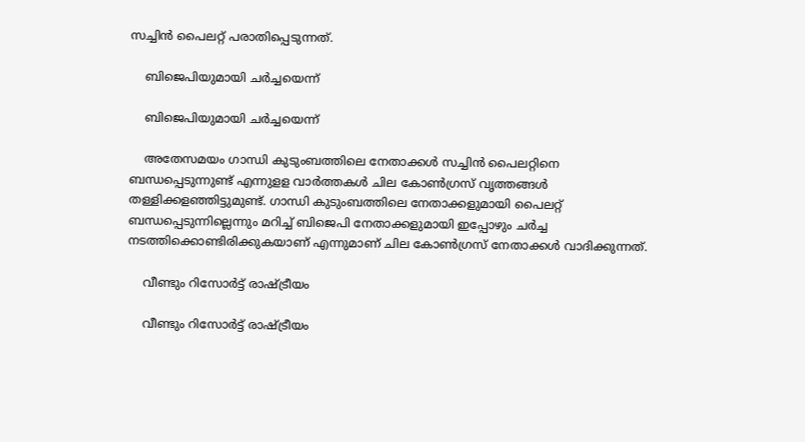സച്ചിന്‍ പൈലറ്റ് പരാതിപ്പെടുന്നത്.

    ബിജെപിയുമായി ചർച്ചയെന്ന്

    ബിജെപിയുമായി ചർച്ചയെന്ന്

    അതേസമയം ഗാന്ധി കുടുംബത്തിലെ നേതാക്കള്‍ സച്ചിന്‍ പൈലറ്റിനെ ബന്ധപ്പെടുന്നുണ്ട് എന്നുളള വാര്‍ത്തകള്‍ ചില കോണ്‍ഗ്രസ് വൃത്തങ്ങള്‍ തള്ളിക്കളഞ്ഞിട്ടുമുണ്ട്. ഗാന്ധി കുടുംബത്തിലെ നേതാക്കളുമായി പൈലറ്റ് ബന്ധപ്പെടുന്നില്ലെന്നും മറിച്ച് ബിജെപി നേതാക്കളുമായി ഇപ്പോഴും ചര്‍ച്ച നടത്തിക്കൊണ്ടിരിക്കുകയാണ് എന്നുമാണ് ചില കോണ്‍ഗ്രസ് നേതാക്കള്‍ വാദിക്കുന്നത്.

    വീണ്ടും റിസോർട്ട് രാഷ്ട്രീയം

    വീണ്ടും റിസോർട്ട് രാഷ്ട്രീയം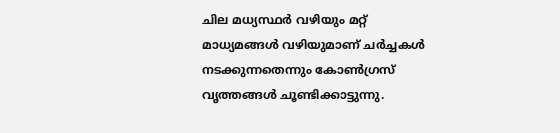ചില മധ്യസ്ഥര്‍ വഴിയും മറ്റ് മാധ്യമങ്ങള്‍ വഴിയുമാണ് ചര്‍ച്ചകള്‍ നടക്കുന്നതെന്നും കോണ്‍ഗ്രസ് വൃത്തങ്ങള്‍ ചൂണ്ടിക്കാട്ടുന്നു.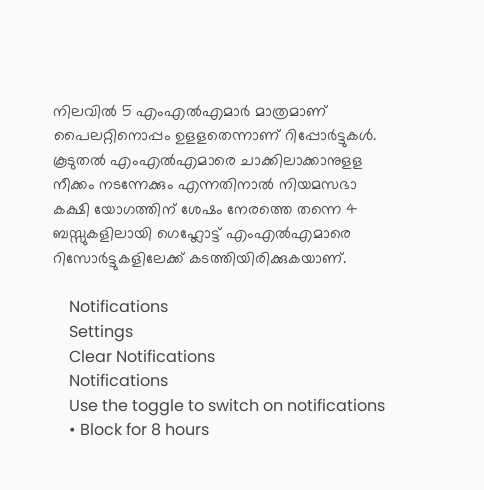നിലവില്‍ 5 എംഎല്‍എമാര്‍ മാത്രമാണ് പൈലറ്റിനൊപ്പം ഉളളതെന്നാണ് റിപ്പോര്‍ട്ടുകള്‍. കൂടുതല്‍ എംഎല്‍എമാരെ ചാക്കിലാക്കാനുളള നീക്കം നടന്നേക്കും എന്നതിനാല്‍ നിയമസഭാ കക്ഷി യോഗത്തിന് ശേഷം നേരത്തെ തന്നെ 4 ബസ്സുകളിലായി ഗെഹ്ലോട്ട് എംഎല്‍എമാരെ റിസോര്‍ട്ടുകളിലേക്ക് കടത്തിയിരിക്കുകയാണ്.

    Notifications
    Settings
    Clear Notifications
    Notifications
    Use the toggle to switch on notifications
    • Block for 8 hours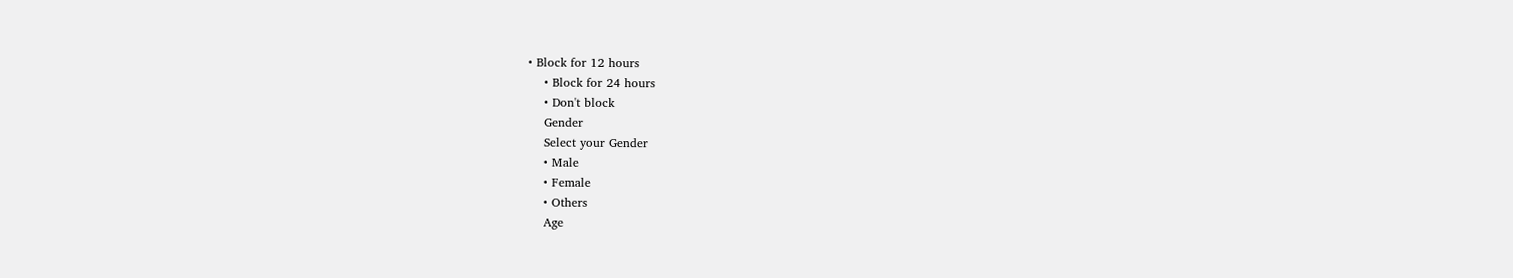• Block for 12 hours
    • Block for 24 hours
    • Don't block
    Gender
    Select your Gender
    • Male
    • Female
    • Others
    Age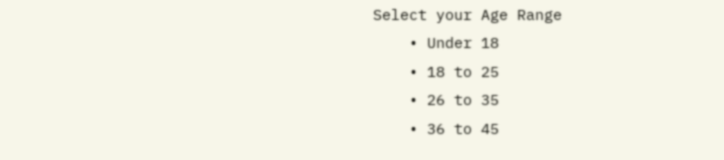Select your Age Range
    • Under 18
    • 18 to 25
    • 26 to 35
    • 36 to 45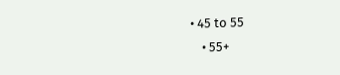• 45 to 55
    • 55+